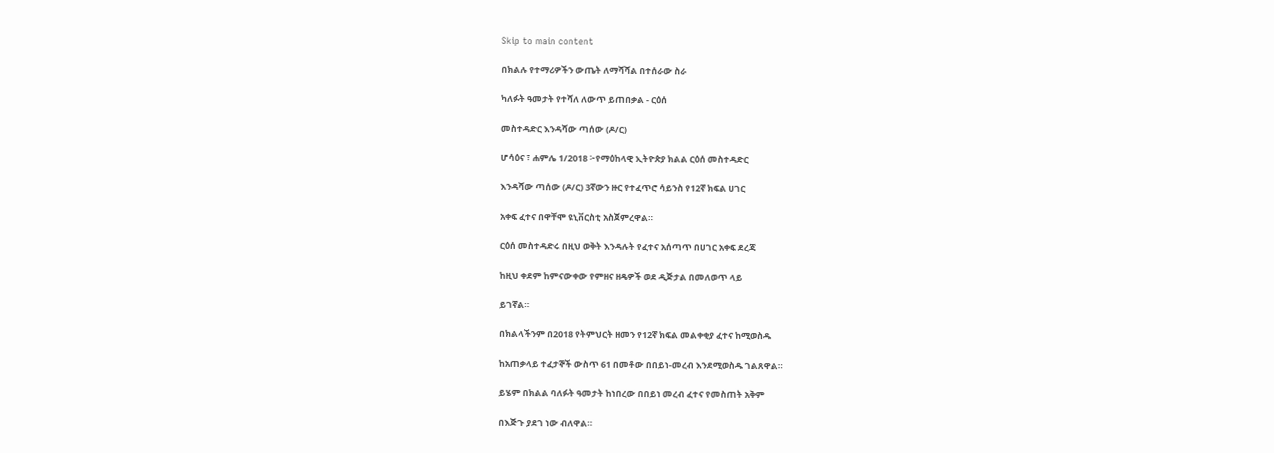Skip to main content

በክልሉ የተማሪዎችን ውጤት ለማሻሻል በተሰራው ስራ

ካለፉት ዓመታት የተሻለ ለውጥ ይጠበቃል - ርዕሰ

መስተዳድር እንዳሻው ጣሰው (ዶ/ር)

ሆሳዕና ፣ ሐምሌ 1/2018 ፦የማዕከላዊ ኢትዮጵያ ክልል ርዕሰ መስተዳድር

እንዳሻው ጣሰው (ዶ/ር) 3ኛውን ዙር የተፈጥሮ ሳይንስ የ12ኛ ክፍል ሀገር

አቀፍ ፈተና በዋቸሞ ዩኒቨርስቲ አስጀምረዋል።

ርዕሰ መስተዳድሩ በዚህ ወቅት እንዳሉት የፈተና አሰጣጥ በሀገር አቀፍ ደረጃ

ከዚህ ቀደም ከምናውቀው የምዘና ዘዴዎች ወደ ዲጅታል በመለወጥ ላይ

ይገኛል።

በክልላችንም በ2018 የትምህርት ዘመን የ12ኛ ክፍል መልቀቂያ ፈተና ከሚወስዱ

ከአጠቃላይ ተፈታኞች ውስጥ 61 በመቶው በበይነ-መረብ እንደሚወስዱ ገልጸዋል።

ይሄም በክልል ባለፉት ዓመታት ከነበረው በበይነ መረብ ፈተና የመስጠት አቅም

በእጅጉ ያደገ ነው ብለዋል።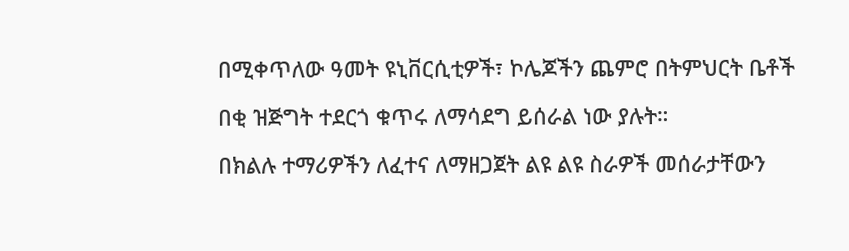በሚቀጥለው ዓመት ዩኒቨርሲቲዎች፣ ኮሌጆችን ጨምሮ በትምህርት ቤቶች

በቂ ዝጅግት ተደርጎ ቁጥሩ ለማሳደግ ይሰራል ነው ያሉት።

በክልሉ ተማሪዎችን ለፈተና ለማዘጋጀት ልዩ ልዩ ስራዎች መሰራታቸውን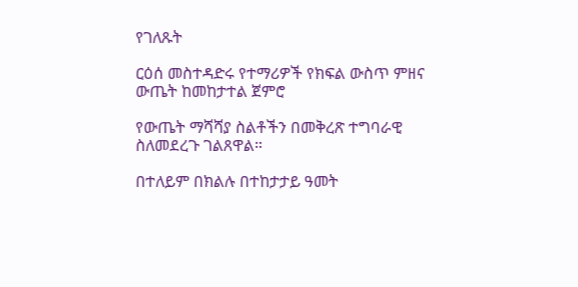የገለጹት

ርዕሰ መስተዳድሩ የተማሪዎች የክፍል ውስጥ ምዘና ውጤት ከመከታተል ጀምሮ

የውጤት ማሻሻያ ስልቶችን በመቅረጽ ተግባራዊ ስለመደረጉ ገልጸዋል።

በተለይም በክልሉ በተከታታይ ዓመት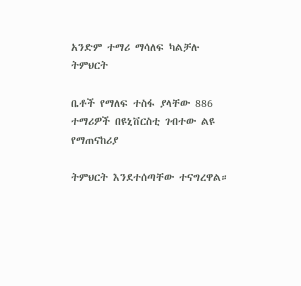አንድም ተማሪ ማሳለፍ ካልቻሉ ትምህርት

ቤቶች የማለፍ ተስፋ ያላቸው 886 ተማሪዎች በዩኒቨርስቲ ገብተው ልዩ የማጠናከሪያ

ትምህርት እንደተሰጣቸው ተናግረዋል።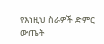የእነዚህ ስራዎች ድምር ውጤት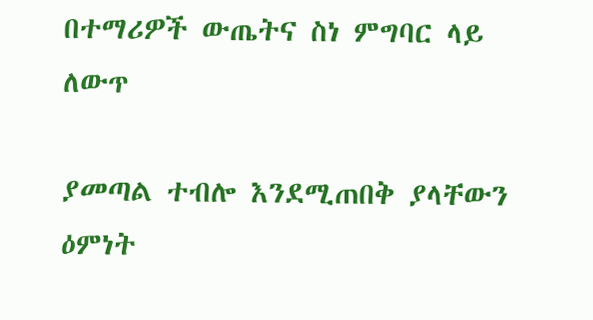በተማሪዎች ውጤትና ስነ ምግባር ላይ ለውጥ

ያመጣል ተብሎ እንደሚጠበቅ ያላቸውን ዕምነት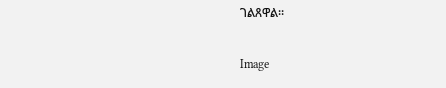ገልጸዋል።

Image